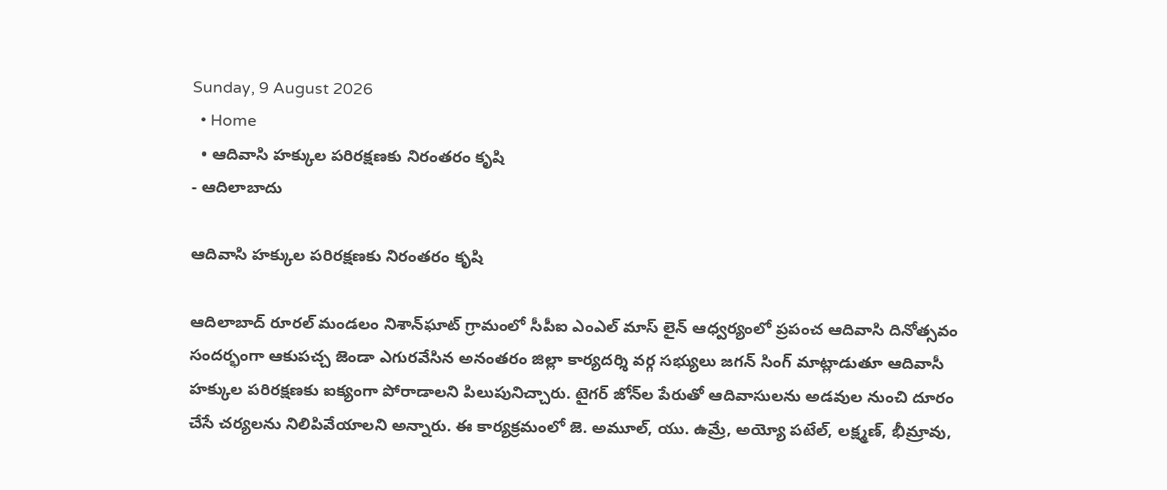Sunday, 9 August 2026
  • Home
  • ఆదివాసి హక్కుల పరిరక్షణకు నిరంతరం కృషి
- ఆదిలాబాదు

ఆదివాసి హక్కుల పరిరక్షణకు నిరంతరం కృషి

ఆదిలాబాద్ రూరల్ మండలం నిశాన్‌ఘాట్ గ్రామంలో సీపీఐ ఎంఎల్ మాస్ లైన్ ఆధ్వర్యంలో ప్రపంచ ఆదివాసి దినోత్సవం సందర్భంగా ఆకుపచ్చ జెండా ఎగురవేసిన అనంతరం జిల్లా కార్యదర్శి వర్గ సభ్యులు జగన్ సింగ్ మాట్లాడుతూ ఆదివాసీ హక్కుల పరిరక్షణకు ఐక్యంగా పోరాడాలని పిలుపునిచ్చారు. టైగర్ జోన్‌ల పేరుతో ఆదివాసులను అడవుల నుంచి దూరం చేసే చర్యలను నిలిపివేయాలని అన్నారు. ఈ కార్యక్రమంలో జె. అమూల్, యు. ఉమ్రే, అయ్యో పటేల్, లక్ష్మణ్, భీమ్రావు,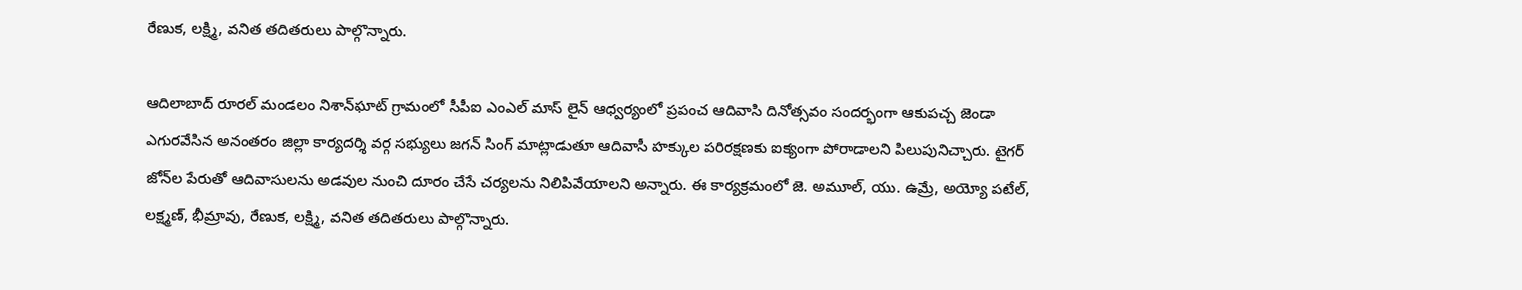రేణుక, లక్ష్మి, వనిత తదితరులు పాల్గొన్నారు.

ఆదిలాబాద్ రూరల్ మండలం నిశాన్‌ఘాట్ గ్రామంలో సీపీఐ ఎంఎల్ మాస్ లైన్ ఆధ్వర్యంలో ప్రపంచ ఆదివాసి దినోత్సవం సందర్భంగా ఆకుపచ్చ జెండా ఎగురవేసిన అనంతరం జిల్లా కార్యదర్శి వర్గ సభ్యులు జగన్ సింగ్ మాట్లాడుతూ ఆదివాసీ హక్కుల పరిరక్షణకు ఐక్యంగా పోరాడాలని పిలుపునిచ్చారు. టైగర్ జోన్‌ల పేరుతో ఆదివాసులను అడవుల నుంచి దూరం చేసే చర్యలను నిలిపివేయాలని అన్నారు. ఈ కార్యక్రమంలో జె. అమూల్, యు. ఉమ్రే, అయ్యో పటేల్, లక్ష్మణ్, భీమ్రావు, రేణుక, లక్ష్మి, వనిత తదితరులు పాల్గొన్నారు.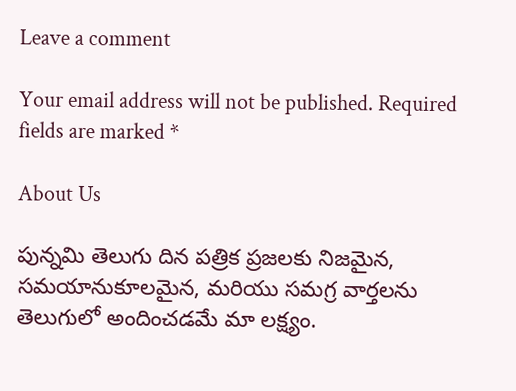Leave a comment

Your email address will not be published. Required fields are marked *

About Us

పున్నమి తెలుగు దిన పత్రిక ప్రజలకు నిజమైన, సమయానుకూలమైన, మరియు సమగ్ర వార్తలను తెలుగులో అందించడమే మా లక్ష్యం.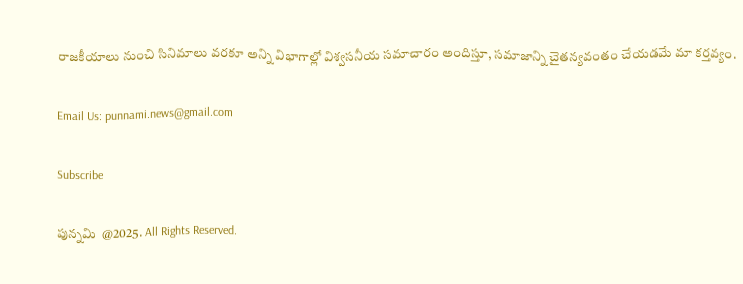రాజకీయాలు నుంచి సినిమాలు వరకూ అన్ని విభాగాల్లో విశ్వసనీయ సమాచారం అందిస్తూ, సమాజాన్ని చైతన్యవంతం చేయడమే మా కర్తవ్యం.

Email Us: punnami.news@gmail.com

Subscribe

పున్నమి  @2025. All Rights Reserved.